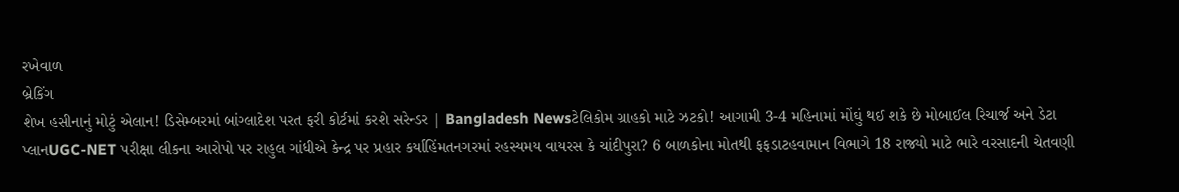રખેવાળ
બ્રેકિંગ
શેખ હસીનાનું મોટું એલાન! ડિસેમ્બરમાં બાંગ્લાદેશ પરત ફરી કોર્ટમાં કરશે સરેન્ડર | Bangladesh Newsટેલિકોમ ગ્રાહકો માટે ઝટકો! આગામી 3-4 મહિનામાં મોંઘું થઈ શકે છે મોબાઈલ રિચાર્જ અને ડેટા પ્લાનUGC-NET પરીક્ષા લીકના આરોપો પર રાહુલ ગાંધીએ કેન્દ્ર પર પ્રહાર કર્યાહિંમતનગરમાં રહસ્યમય વાયરસ કે ચાંદીપુરા? 6 બાળકોના મોતથી ફફડાટહવામાન વિભાગે 18 રાજ્યો માટે ભારે વરસાદની ચેતવણી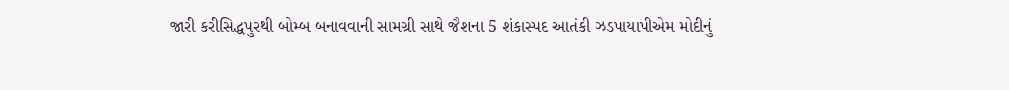જારી કરીસિદ્ધપુરથી બોમ્બ બનાવવાની સામગ્રી સાથે જૈશના 5 શંકાસ્પદ આતંકી ઝડપાયાપીએમ મોદીનું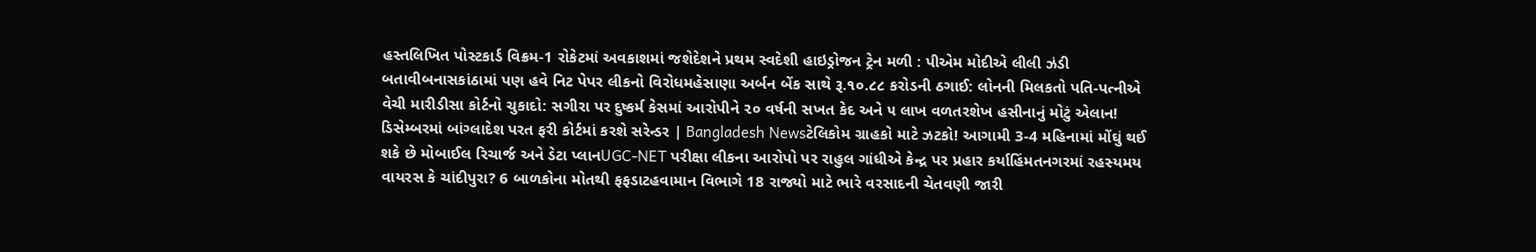હસ્તલિખિત પોસ્ટકાર્ડ વિક્રમ-1 રોકેટમાં અવકાશમાં જશેદેશને પ્રથમ સ્વદેશી હાઇડ્રોજન ટ્રેન મળી : પીએમ મોદીએ લીલી ઝંડી બતાવીબનાસકાંઠામાં પણ હવે નિટ પેપર લીકનો વિરોધમહેસાણા અર્બન બેંક સાથે રૂ.૧૦.૮૮ કરોડની ઠગાઈ: લોનની મિલકતો પતિ-પત્નીએ વેચી મારીડીસા કોર્ટનો ચુકાદો: સગીરા પર દુષ્કર્મ કેસમાં આરોપીને ૨૦ વર્ષની સખત કેદ અને ૫ લાખ વળતરશેખ હસીનાનું મોટું એલાન! ડિસેમ્બરમાં બાંગ્લાદેશ પરત ફરી કોર્ટમાં કરશે સરેન્ડર | Bangladesh Newsટેલિકોમ ગ્રાહકો માટે ઝટકો! આગામી 3-4 મહિનામાં મોંઘું થઈ શકે છે મોબાઈલ રિચાર્જ અને ડેટા પ્લાનUGC-NET પરીક્ષા લીકના આરોપો પર રાહુલ ગાંધીએ કેન્દ્ર પર પ્રહાર કર્યાહિંમતનગરમાં રહસ્યમય વાયરસ કે ચાંદીપુરા? 6 બાળકોના મોતથી ફફડાટહવામાન વિભાગે 18 રાજ્યો માટે ભારે વરસાદની ચેતવણી જારી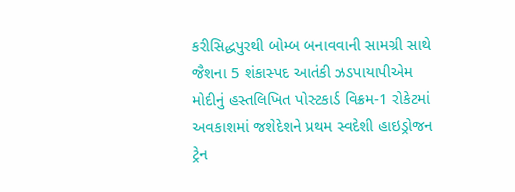કરીસિદ્ધપુરથી બોમ્બ બનાવવાની સામગ્રી સાથે જૈશના 5 શંકાસ્પદ આતંકી ઝડપાયાપીએમ મોદીનું હસ્તલિખિત પોસ્ટકાર્ડ વિક્રમ-1 રોકેટમાં અવકાશમાં જશેદેશને પ્રથમ સ્વદેશી હાઇડ્રોજન ટ્રેન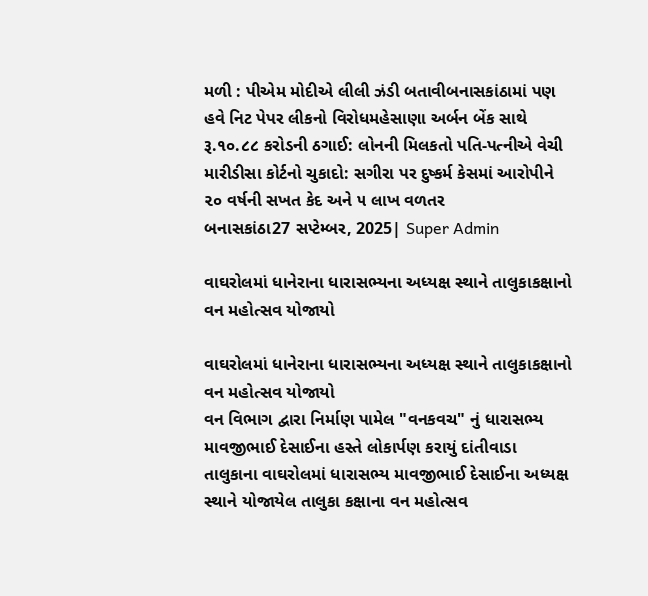મળી : પીએમ મોદીએ લીલી ઝંડી બતાવીબનાસકાંઠામાં પણ હવે નિટ પેપર લીકનો વિરોધમહેસાણા અર્બન બેંક સાથે રૂ.૧૦.૮૮ કરોડની ઠગાઈ: લોનની મિલકતો પતિ-પત્નીએ વેચી મારીડીસા કોર્ટનો ચુકાદો: સગીરા પર દુષ્કર્મ કેસમાં આરોપીને ૨૦ વર્ષની સખત કેદ અને ૫ લાખ વળતર
બનાસકાંઠા27 સપ્ટેમ્બર, 2025| Super Admin

વાઘરોલમાં ધાનેરાના ધારાસભ્યના અધ્યક્ષ સ્થાને તાલુકાકક્ષાનો વન મહોત્સવ યોજાયો

વાઘરોલમાં ધાનેરાના ધારાસભ્યના અધ્યક્ષ સ્થાને તાલુકાકક્ષાનો વન મહોત્સવ યોજાયો
વન વિભાગ દ્વારા નિર્માણ પામેલ "વનકવચ" નું ધારાસભ્ય માવજીભાઈ દેસાઈના હસ્તે લોકાર્પણ કરાયું દાંતીવાડા તાલુકાના વાઘરોલમાં ધારાસભ્ય માવજીભાઈ દેસાઈના અધ્યક્ષ સ્થાને યોજાયેલ તાલુકા કક્ષાના વન મહોત્સવ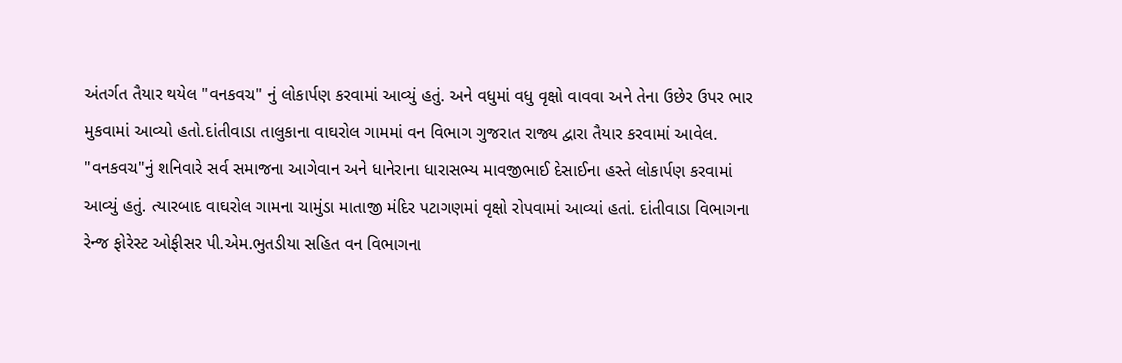અંતર્ગત તૈયાર થયેલ "વનકવચ" નું લોકાર્પણ કરવામાં આવ્યું હતું. અને વધુમાં વધુ વૃક્ષો વાવવા અને તેના ઉછેર ઉપર ભાર મુકવામાં આવ્યો હતો.દાંતીવાડા તાલુકાના વાઘરોલ ગામમાં વન વિભાગ ગુજરાત રાજ્ય દ્વારા તૈયાર કરવામાં આવેલ. "વનકવચ"નું શનિવારે સર્વ સમાજના આગેવાન અને ધાનેરાના ધારાસભ્ય માવજીભાઈ દેસાઈના હસ્તે લોકાર્પણ કરવામાં આવ્યું હતું. ત્યારબાદ વાઘરોલ ગામના ચામુંડા માતાજી મંદિર પટાગણમાં વૃક્ષો રોપવામાં આવ્યાં હતાં. દાંતીવાડા વિભાગના રેન્જ ફોરેસ્ટ ઓફીસર પી.એમ.ભુતડીયા સહિત વન વિભાગના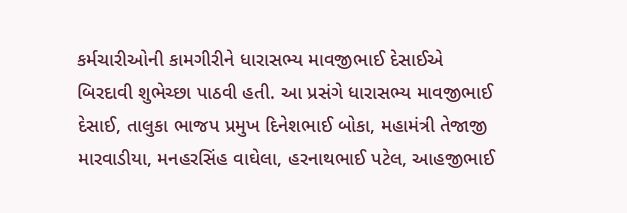કર્મચારીઓની કામગીરીને ધારાસભ્ય માવજીભાઈ દેસાઈએ બિરદાવી શુભેચ્છા પાઠવી હતી. આ પ્રસંગે ધારાસભ્ય માવજીભાઈ દેસાઈ, તાલુકા ભાજપ પ્રમુખ દિનેશભાઈ બોકા, મહામંત્રી તેજાજી મારવાડીયા, મનહરસિંહ વાઘેલા, હરનાથભાઈ પટેલ, આહજીભાઈ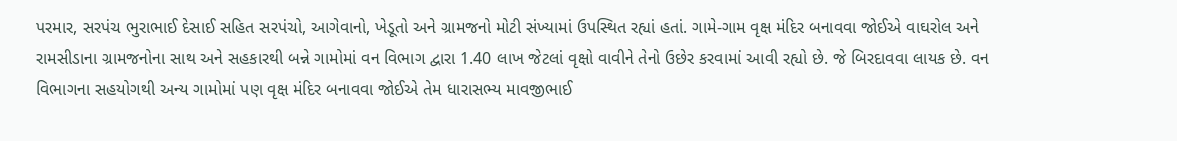પરમાર, સરપંચ ભુરાભાઈ દેસાઈ સહિત સરપંચો, આગેવાનો, ખેડૂતો અને ગ્રામજનો મોટી સંખ્યામાં ઉપસ્થિત રહ્યાં હતાં. ગામે-ગામ વૃક્ષ મંદિર બનાવવા જોઈએ વાઘરોલ અને રામસીડાના ગ્રામજનોના સાથ અને સહકારથી બન્ને ગામોમાં વન વિભાગ દ્વારા 1.40 લાખ જેટલાં વૃક્ષો વાવીને તેનો ઉછેર કરવામાં આવી રહ્યો છે. જે બિરદાવવા લાયક છે. વન વિભાગના સહયોગથી અન્ય ગામોમાં પણ વૃક્ષ મંદિર બનાવવા જોઈએ તેમ ધારાસભ્ય માવજીભાઈ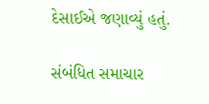દેસાઈએ જણાવ્યું હતું.

સંબંધિત સમાચાર